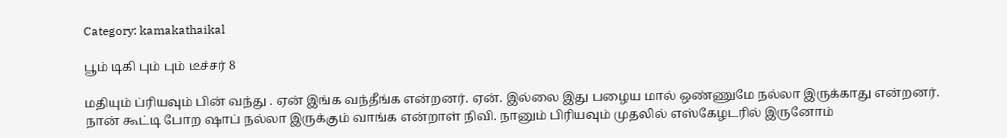Category: kamakathaikal

பூம் டிகி பும் பும் டீச்சர் 8

மதியும் ப்ரியவும் பின் வந்து . ஏன் இங்க வந்தீங்க என்றனர். ஏன். இல்லை இது பழைய மால் ஒண்ணுமே நல்லா இருக்காது என்றனர். நான் கூட்டி போற ஷாப் நல்லா இருக்கும் வாங்க என்றாள் நிவி. நானும் பிரியவும் முதலில் எஸ்கேழடரில் இருனோம்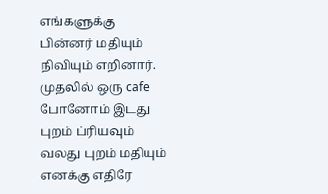எங்களுக்கு பின்னர் மதியும் நிவியும் எறினார். முதலில் ஒரு cafe போனோம் இடது புறம் ப்ரியவும் வலது புறம் மதியும் எனக்கு எதிரே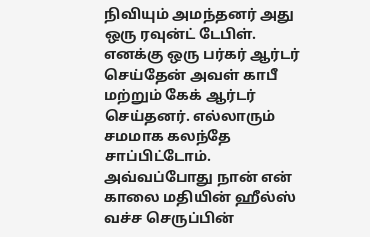நிவியும் அமந்தனர் அது ஒரு ரவுன்ட் டேபிள். எனக்கு ஒரு பர்கர் ஆர்டர் செய்தேன் அவள் காபீ மற்றும் கேக் ஆர்டர் செய்தனர். எல்லாரும் சமமாக கலந்தே சாப்பிட்டோம். அவ்வப்போது நான் என் காலை மதியின் ஹீல்ஸ் வச்ச செருப்பின்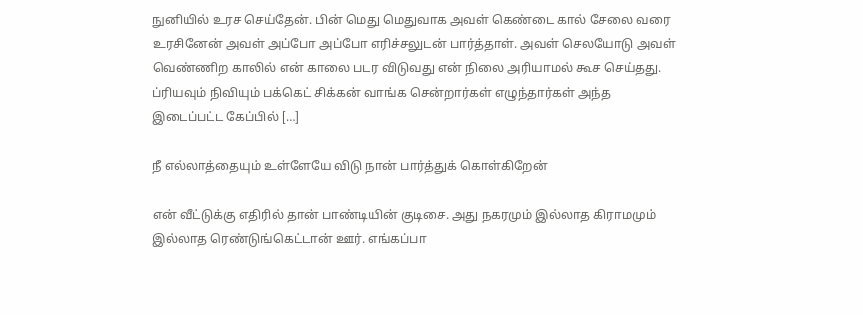நுனியில் உரச செய்தேன். பின் மெது மெதுவாக அவள் கெண்டை கால் சேலை வரை உரசினேன் அவள் அப்போ அப்போ எரிச்சலுடன் பார்த்தாள். அவள் செலயோடு அவள் வெண்ணிற காலில் என் காலை படர விடுவது என் நிலை அரியாமல் கூச செய்தது. ப்ரியவும் நிவியும் பக்கெட் சிக்கன் வாங்க சென்றார்கள் எழுந்தார்கள் அந்த இடைப்பட்ட கேப்பில் […]

நீ எல்லாத்தையும் உள்ளேயே விடு நான் பார்த்துக் கொள்கிறேன்

என் வீட்டுக்கு எதிரில் தான் பாண்டியின் குடிசை. அது நகரமும் இல்லாத கிராமமும் இல்லாத ரெண்டுங்கெட்டான் ஊர். எங்கப்பா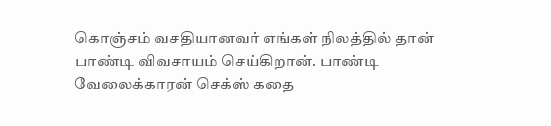கொஞ்சம் வசதியானவர் எங்கள் நிலத்தில் தான் பாண்டி விவசாயம் செய்கிறான். பாண்டி வேலைக்காரன் செக்ஸ் கதை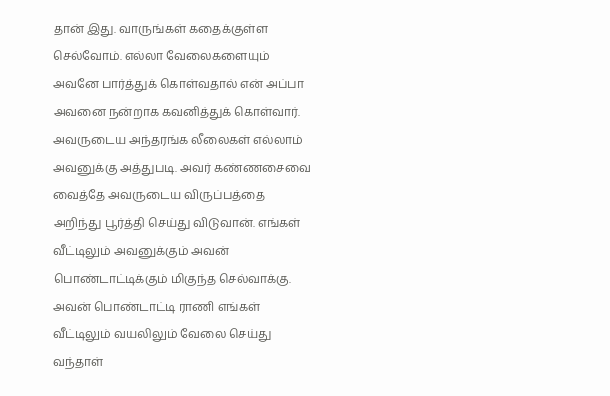தான் இது. வாருங்கள் கதைக்குள்ள செல்வோம். எல்லா வேலைகளையும் அவனே பார்த்துக் கொள்வதால் என் அப்பா அவனை நன்றாக கவனித்துக் கொள்வார். அவருடைய அந்தரங்க லீலைகள் எல்லாம் அவனுக்கு அத்துபடி. அவர் கண்ணசைவை வைத்தே அவருடைய விருப்பத்தை அறிந்து பூர்த்தி செய்து விடுவான். எங்கள் வீட்டிலும் அவனுக்கும் அவன் பொண்டாட்டிக்கும் மிகுந்த செல்வாக்கு. அவன் பொண்டாட்டி ராணி எங்கள் வீட்டிலும் வயலிலும் வேலை செய்து வந்தாள்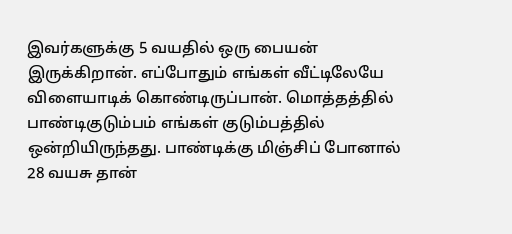இவர்களுக்கு 5 வயதில் ஒரு பையன் இருக்கிறான். எப்போதும் எங்கள் வீட்டிலேயே விளையாடிக் கொண்டிருப்பான். மொத்தத்தில் பாண்டிகுடும்பம் எங்கள் குடும்பத்தில் ஒன்றியிருந்தது. பாண்டிக்கு மிஞ்சிப் போனால் 28 வயசு தான்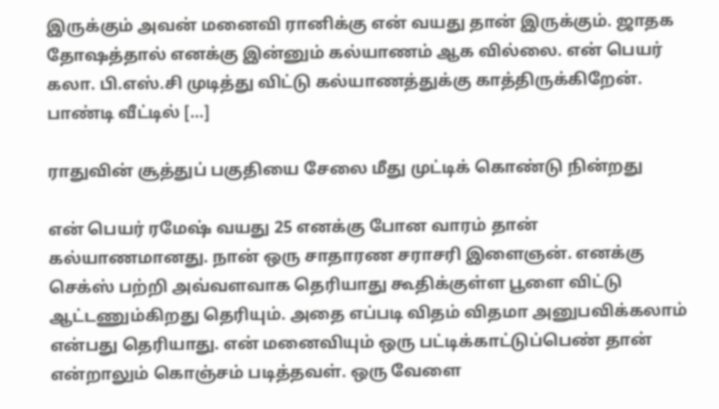இருக்கும் அவன் மனைவி ரானிக்கு என் வயது தான் இருக்கும். ஜாதக தோஷத்தால் எனக்கு இன்னும் கல்யாணம் ஆக வில்லை. என் பெயர் கலா. பி.எஸ்.சி முடித்து விட்டு கல்யாணத்துக்கு காத்திருக்கிறேன். பாண்டி வீட்டில் […]

ராதுவின் சூத்துப் பகுதியை சேலை மீது முட்டிக் கொண்டு நின்றது

என் பெயர் ரமேஷ் வயது 25 எனக்கு போன வாரம் தான் கல்யாணமானது. நான் ஒரு சாதாரண சராசரி இளைஞன். எனக்கு செக்ஸ் பற்றி அவ்வளவாக தெரியாது கூதிக்குள்ள பூளை விட்டு ஆட்டணும்கிறது தெரியும். அதை எப்படி விதம் விதமா அனுபவிக்கலாம் என்பது தெரியாது. என் மனைவியும் ஒரு பட்டிக்காட்டுப்பெண் தான் என்றாலும் கொஞ்சம் படித்தவள். ஒரு வேளை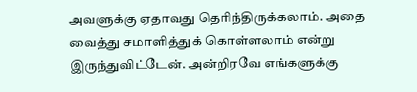அவளுக்கு ஏதாவது தெரிந்திருக்கலாம். அதை வைத்து சமாளித்துக் கொள்ளலாம் என்று இருந்துவிட்டேன். அன்றிரவே எங்களுக்கு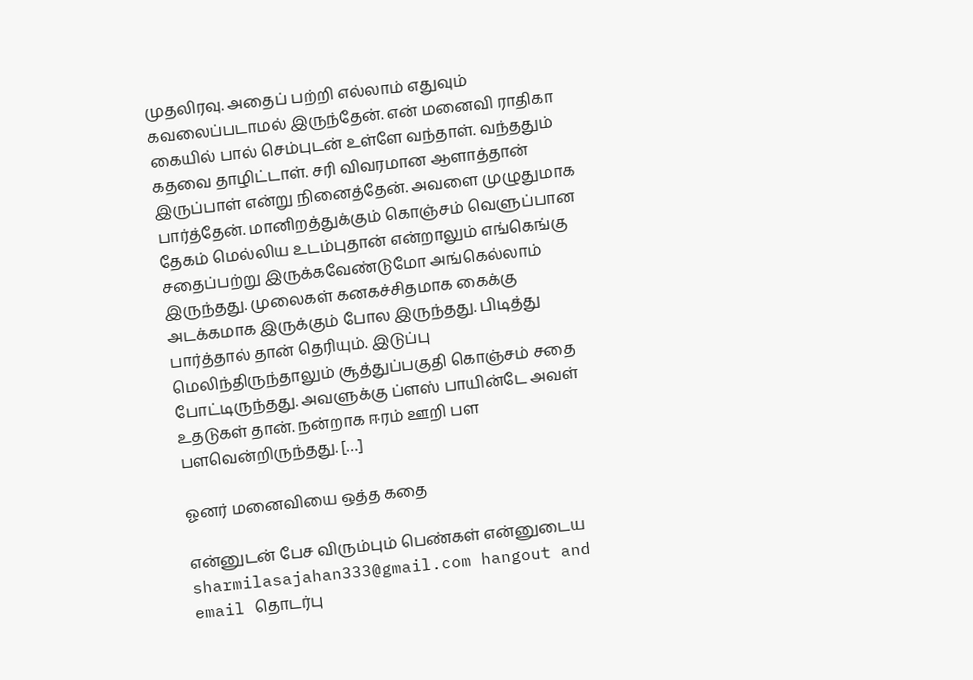முதலிரவு. அதைப் பற்றி எல்லாம் எதுவும் கவலைப்படாமல் இருந்தேன். என் மனைவி ராதிகா கையில் பால் செம்புடன் உள்ளே வந்தாள். வந்ததும் கதவை தாழிட்டாள். சரி விவரமான ஆளாத்தான் இருப்பாள் என்று நினைத்தேன். அவளை முழுதுமாக பார்த்தேன். மானிறத்துக்கும் கொஞ்சம் வெளுப்பான தேகம் மெல்லிய உடம்புதான் என்றாலும் எங்கெங்கு சதைப்பற்று இருக்கவேண்டுமோ அங்கெல்லாம் இருந்தது. முலைகள் கனகச்சிதமாக கைக்கு அடக்கமாக இருக்கும் போல இருந்தது. பிடித்து பார்த்தால் தான் தெரியும். இடுப்பு மெலிந்திருந்தாலும் சூத்துப்பகுதி கொஞ்சம் சதை போட்டிருந்தது. அவளுக்கு ப்ளஸ் பாயின்டே அவள் உதடுகள் தான். நன்றாக ஈரம் ஊறி பள பளவென்றிருந்தது. […]

ஓனர் மனைவியை ஒத்த கதை

என்னுடன் பேச விரும்பும் பெண்கள் என்னுடைய sharmilasajahan333@gmail.com hangout and email தொடர்பு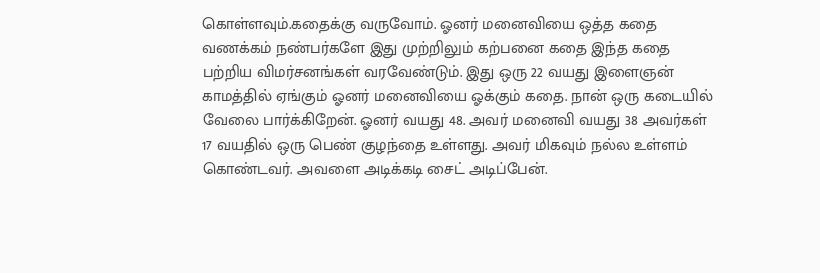கொள்ளவும்.கதைக்கு வருவோம். ஓனர் மனைவியை ஒத்த கதை வணக்கம் நண்பர்களே இது முற்றிலும் கற்பனை கதை இந்த கதை பற்றிய விமர்சனங்கள் வரவேண்டும். இது ஒரு 22 வயது இளைஞன் காமத்தில் ஏங்கும் ஓனர் மனைவியை ஓக்கும் கதை. நான் ஒரு கடையில் வேலை பார்க்கிறேன். ஓனர் வயது 48. அவர் மனைவி வயது 38 அவர்கள் 17 வயதில் ஒரு பெண் குழந்தை உள்ளது. அவர் மிகவும் நல்ல உள்ளம் கொண்டவர். அவளை அடிக்கடி சைட் அடிப்பேன்.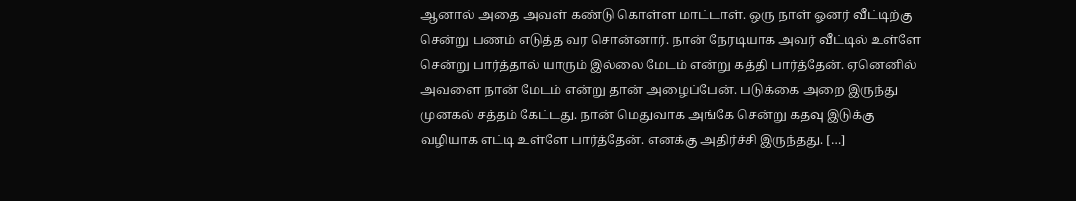ஆனால் அதை அவள் கண்டு கொள்ள மாட்டாள். ஒரு நாள் ஓனர் வீட்டிற்கு சென்று பணம் எடுத்த வர சொன்னார். நான் நேரடியாக அவர் வீட்டில் உள்ளே சென்று பார்த்தால் யாரும் இல்லை மேடம் என்று கத்தி பார்த்தேன். ஏனெனில் அவளை நான் மேடம் என்று தான் அழைப்பேன். படுக்கை அறை இருந்து முனகல் சத்தம் கேட்டது. நான் மெதுவாக அங்கே சென்று கதவு இடுக்கு வழியாக எட்டி உள்ளே பார்த்தேன். எனக்கு அதிர்ச்சி இருந்தது. […]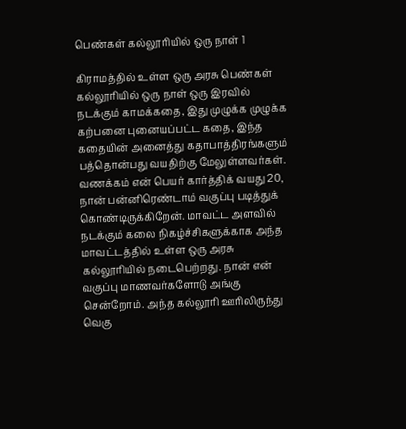பெண்கள் கல்லூரியில் ஒரு நாள் 1

கிராமத்தில் உள்ள ஒரு அரசு பெண்கள் கல்லூரியில் ஒரு நாள் ஒரு இரவில் நடக்கும் காமக்கதை, இது முழுக்க முழுக்க கற்பனை புனையப்பட்ட கதை, இந்த கதையின் அனைத்து கதாபாத்திரங்களும் பத்தொன்பது வயதிற்கு மேலுள்ளவர்கள். வணக்கம் என் பெயர் கார்த்திக் வயது 20, நான் பன்னிரெண்டாம் வகுப்பு படித்துக் கொண்டிருக்கிறேன். மாவட்ட அளவில் நடக்கும் கலை நிகழ்ச்சிகளுக்காக அந்த மாவட்டத்தில் உள்ள ஒரு அரசு கல்லூரியில் நடைபெற்றது. நான் என் வகுப்பு மாணவர்களோடு அங்கு சென்றோம். அந்த கல்லூரி ஊரிலிருந்து வெகு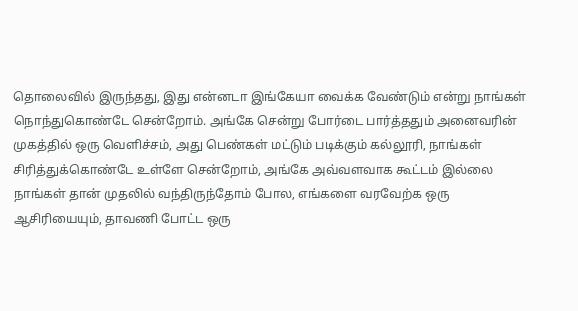தொலைவில் இருந்தது, இது என்னடா இங்கேயா வைக்க வேண்டும் என்று நாங்கள் நொந்துகொண்டே சென்றோம். அங்கே சென்று போர்டை பார்த்ததும் அனைவரின் முகத்தில் ஒரு வெளிச்சம், அது பெண்கள் மட்டும் படிக்கும் கல்லூரி, நாங்கள் சிரித்துக்கொண்டே உள்ளே சென்றோம், அங்கே அவ்வளவாக கூட்டம் இல்லை நாங்கள் தான் முதலில் வந்திருந்தோம் போல, எங்களை வரவேற்க ஒரு ஆசிரியையும், தாவணி போட்ட ஒரு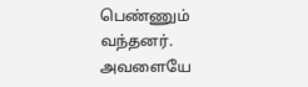பெண்ணும் வந்தனர். அவளையே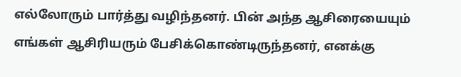எல்லோரும் பார்த்து வழிந்தனர். பின் அந்த ஆசிரையையும் எங்கள் ஆசிரியரும் பேசிக்கொண்டிருந்தனர், எனக்கு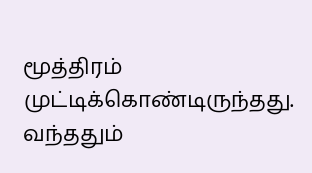மூத்திரம் முட்டிக்கொண்டிருந்தது. வந்ததும்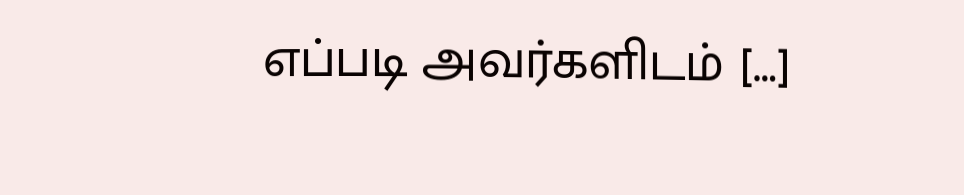எப்படி அவர்களிடம் […]